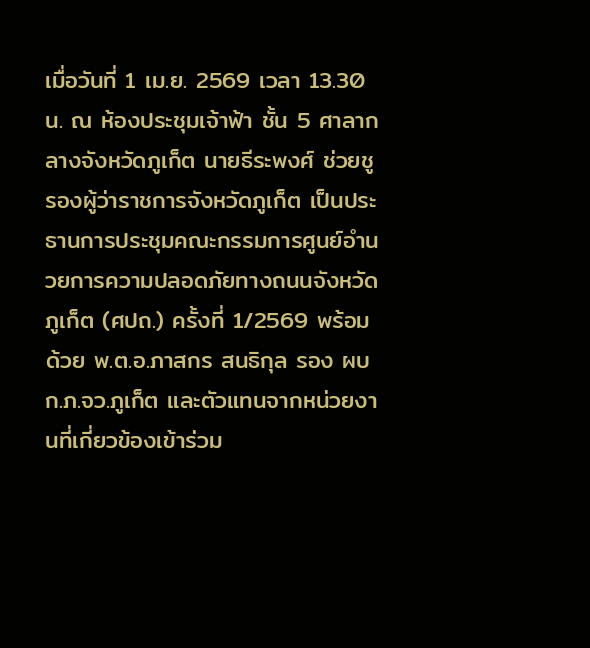เมื่อวันที่ 1 เม.ย. 2569 เวลา 13.30 น. ณ ห้องประชุมเจ้าฟ้า ชั้น 5 ศาลากลางจังหวัดภูเก็ต นายธีระพงศ์ ช่วยชู รองผู้ว่าราชการจังหวัดภูเก็ต เป็นประธานการประชุมคณะกรรมการศูนย์อำนวยการความปลอดภัยทางถนนจังหวัดภูเก็ต (ศปถ.) ครั้งที่ 1/2569 พร้อมด้วย พ.ต.อ.ภาสกร สนธิกุล รอง ผบก.ภ.จว.ภูเก็ต และตัวแทนจากหน่วยงานที่เกี่ยวข้องเข้าร่วม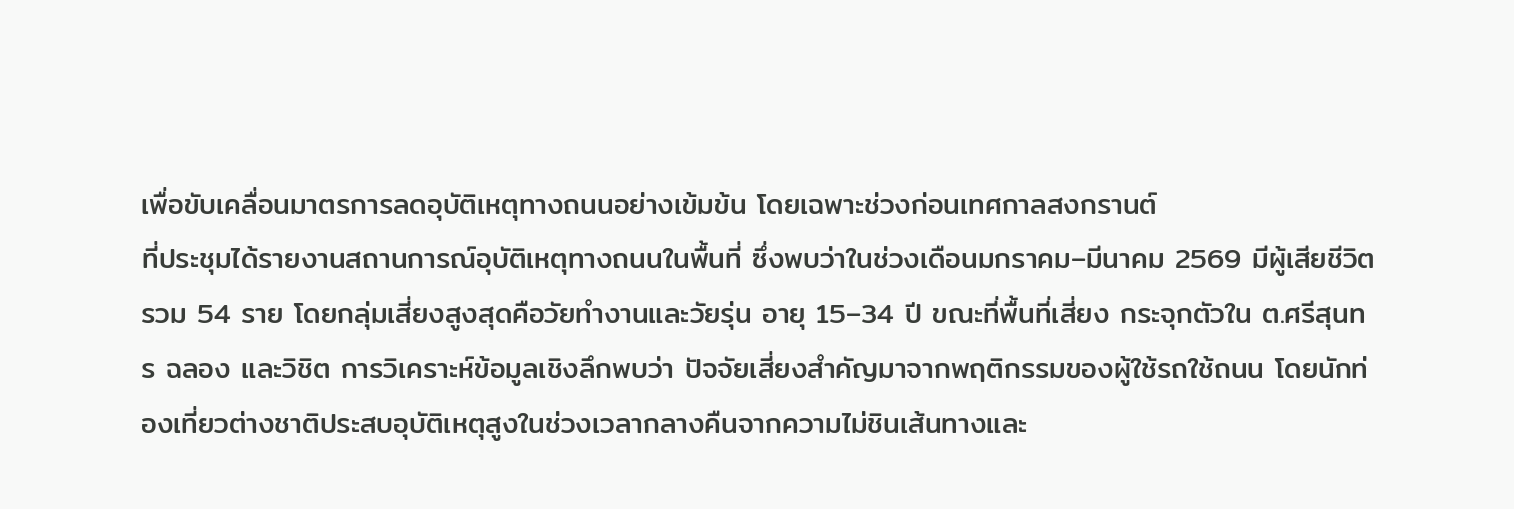เพื่อขับเคลื่อนมาตรการลดอุบัติเหตุทางถนนอย่างเข้มข้น โดยเฉพาะช่วงก่อนเทศกาลสงกรานต์
ที่ประชุมได้รายงานสถานการณ์อุบัติเหตุทางถนนในพื้นที่ ซึ่งพบว่าในช่วงเดือนมกราคม–มีนาคม 2569 มีผู้เสียชีวิตรวม 54 ราย โดยกลุ่มเสี่ยงสูงสุดคือวัยทำงานและวัยรุ่น อายุ 15–34 ปี ขณะที่พื้นที่เสี่ยง กระจุกตัวใน ต.ศรีสุนทร ฉลอง และวิชิต การวิเคราะห์ข้อมูลเชิงลึกพบว่า ปัจจัยเสี่ยงสำคัญมาจากพฤติกรรมของผู้ใช้รถใช้ถนน โดยนักท่องเที่ยวต่างชาติประสบอุบัติเหตุสูงในช่วงเวลากลางคืนจากความไม่ชินเส้นทางและ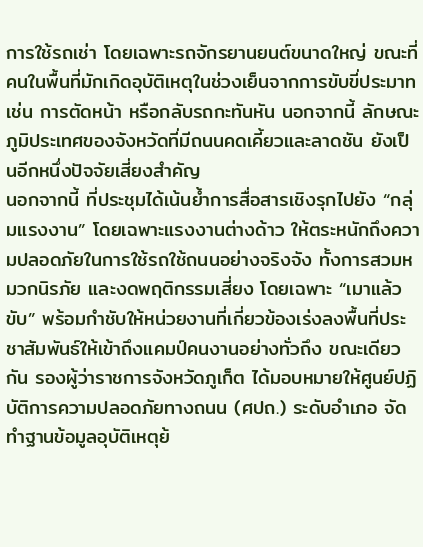การใช้รถเช่า โดยเฉพาะรถจักรยานยนต์ขนาดใหญ่ ขณะที่คนในพื้นที่มักเกิดอุบัติเหตุในช่วงเย็นจากการขับขี่ประมาท เช่น การตัดหน้า หรือกลับรถกะทันหัน นอกจากนี้ ลักษณะภูมิประเทศของจังหวัดที่มีถนนคดเคี้ยวและลาดชัน ยังเป็นอีกหนึ่งปัจจัยเสี่ยงสำคัญ
นอกจากนี้ ที่ประชุมได้เน้นย้ำการสื่อสารเชิงรุกไปยัง “กลุ่มแรงงาน” โดยเฉพาะแรงงานต่างด้าว ให้ตระหนักถึงความปลอดภัยในการใช้รถใช้ถนนอย่างจริงจัง ทั้งการสวมหมวกนิรภัย และงดพฤติกรรมเสี่ยง โดยเฉพาะ “เมาแล้วขับ” พร้อมกำชับให้หน่วยงานที่เกี่ยวข้องเร่งลงพื้นที่ประชาสัมพันธ์ให้เข้าถึงแคมป์คนงานอย่างทั่วถึง ขณะเดียวกัน รองผู้ว่าราชการจังหวัดภูเก็ต ได้มอบหมายให้ศูนย์ปฏิบัติการความปลอดภัยทางถนน (ศปถ.) ระดับอำเภอ จัดทำฐานข้อมูลอุบัติเหตุย้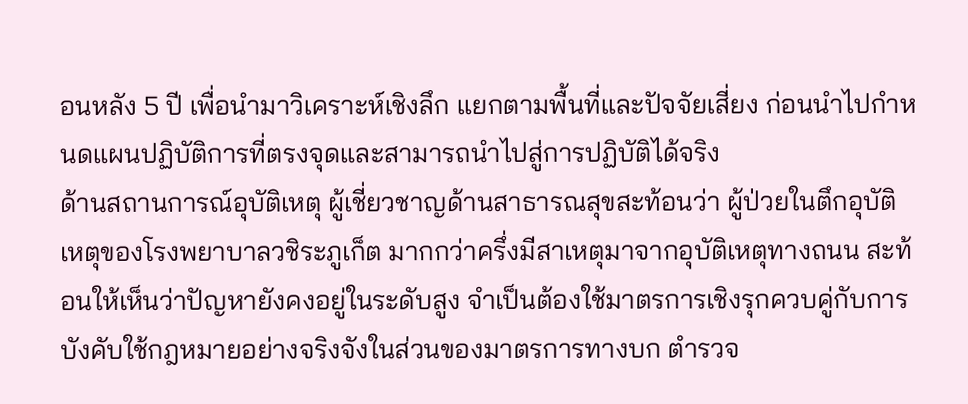อนหลัง 5 ปี เพื่อนำมาวิเคราะห์เชิงลึก แยกตามพื้นที่และปัจจัยเสี่ยง ก่อนนำไปกำหนดแผนปฏิบัติการที่ตรงจุดและสามารถนำไปสู่การปฏิบัติได้จริง
ด้านสถานการณ์อุบัติเหตุ ผู้เชี่ยวชาญด้านสาธารณสุขสะท้อนว่า ผู้ป่วยในตึกอุบัติเหตุของโรงพยาบาลวชิระภูเก็ต มากกว่าครึ่งมีสาเหตุมาจากอุบัติเหตุทางถนน สะท้อนให้เห็นว่าปัญหายังคงอยู่ในระดับสูง จำเป็นต้องใช้มาตรการเชิงรุกควบคู่กับการบังคับใช้กฎหมายอย่างจริงจังในส่วนของมาตรการทางบก ตำรวจ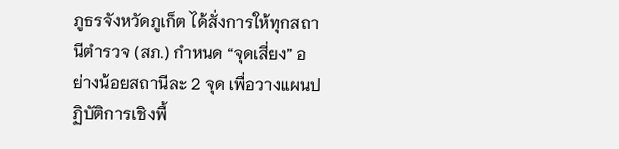ภูธรจังหวัดภูเก็ต ได้สั่งการให้ทุกสถานีตำรวจ (สภ.) กำหนด “จุดเสี่ยง” อย่างน้อยสถานีละ 2 จุด เพื่อวางแผนปฏิบัติการเชิงพื้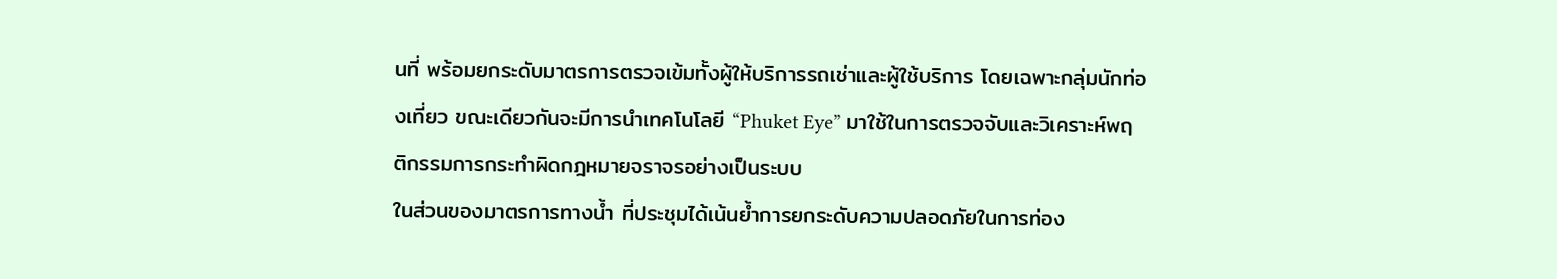นที่ พร้อมยกระดับมาตรการตรวจเข้มทั้งผู้ให้บริการรถเช่าและผู้ใช้บริการ โดยเฉพาะกลุ่มนักท่องเที่ยว ขณะเดียวกันจะมีการนำเทคโนโลยี “Phuket Eye” มาใช้ในการตรวจจับและวิเคราะห์พฤติกรรมการกระทำผิดกฎหมายจราจรอย่างเป็นระบบ
ในส่วนของมาตรการทางน้ำ ที่ประชุมได้เน้นย้ำการยกระดับความปลอดภัยในการท่อง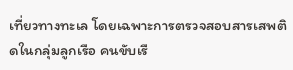เที่ยวทางทะเล โดยเฉพาะการตรวจสอบสารเสพติดในกลุ่มลูกเรือ คนขับเรื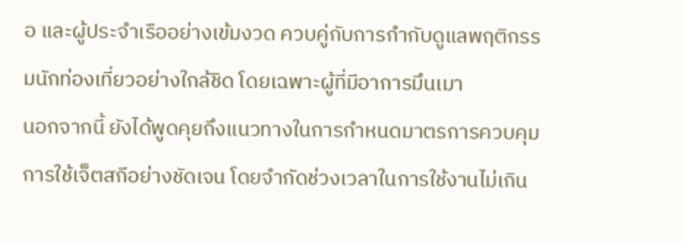อ และผู้ประจำเรืออย่างเข้มงวด ควบคู่กับการกำกับดูแลพฤติกรรมนักท่องเที่ยวอย่างใกล้ชิด โดยเฉพาะผู้ที่มีอาการมึนเมา
นอกจากนี้ ยังได้พูดคุยถึงแนวทางในการกำหนดมาตรการควบคุมการใช้เจ็ตสกีอย่างชัดเจน โดยจำกัดช่วงเวลาในการใช้งานไม่เกิน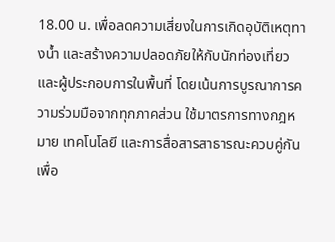18.00 น. เพื่อลดความเสี่ยงในการเกิดอุบัติเหตุทางน้ำ และสร้างความปลอดภัยให้กับนักท่องเที่ยวและผู้ประกอบการในพื้นที่ โดยเน้นการบูรณาการความร่วมมือจากทุกภาคส่วน ใช้มาตรการทางกฎหมาย เทคโนโลยี และการสื่อสารสาธารณะควบคู่กัน เพื่อ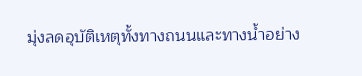มุ่งลดอุบัติเหตุทั้งทางถนนและทางน้ำอย่าง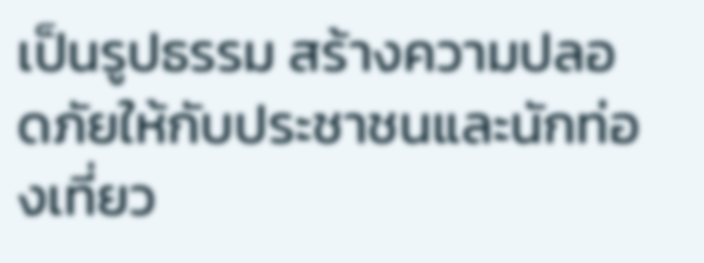เป็นรูปธรรม สร้างความปลอดภัยให้กับประชาชนและนักท่องเที่ยว